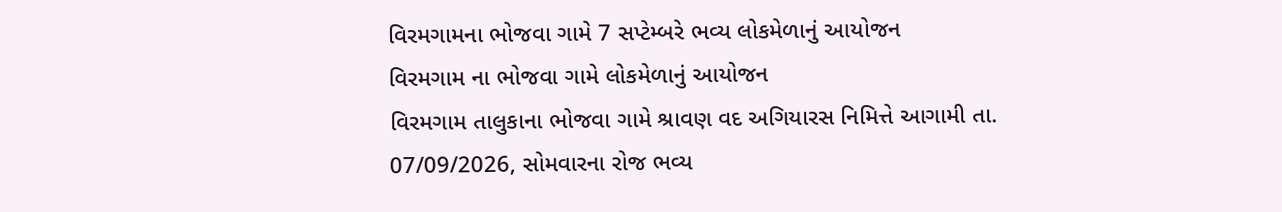વિરમગામના ભોજવા ગામે 7 સપ્ટેમ્બરે ભવ્ય લોકમેળાનું આયોજન
વિરમગામ ના ભોજવા ગામે લોકમેળાનું આયોજન
વિરમગામ તાલુકાના ભોજવા ગામે શ્રાવણ વદ અગિયારસ નિમિત્તે આગામી તા. 07/09/2026, સોમવારના રોજ ભવ્ય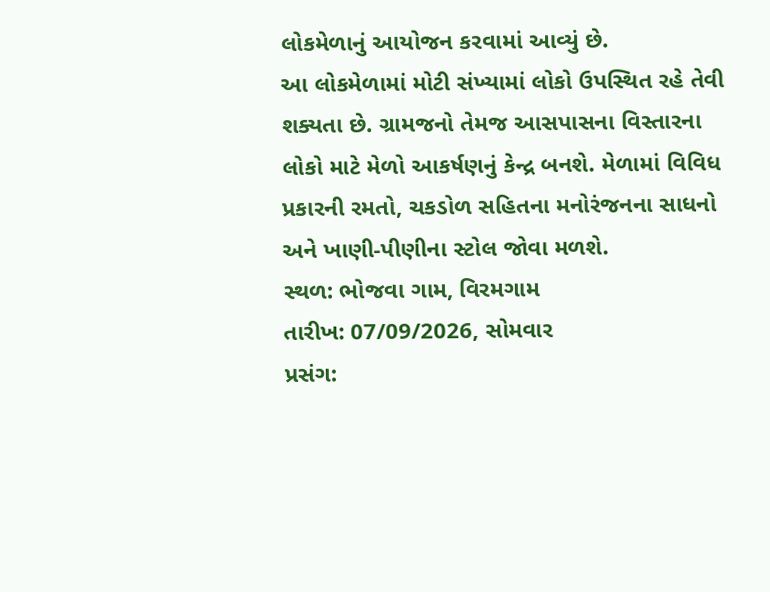લોકમેળાનું આયોજન કરવામાં આવ્યું છે.
આ લોકમેળામાં મોટી સંખ્યામાં લોકો ઉપસ્થિત રહે તેવી શક્યતા છે. ગ્રામજનો તેમજ આસપાસના વિસ્તારના લોકો માટે મેળો આકર્ષણનું કેન્દ્ર બનશે. મેળામાં વિવિધ પ્રકારની રમતો, ચકડોળ સહિતના મનોરંજનના સાધનો અને ખાણી-પીણીના સ્ટોલ જોવા મળશે.
સ્થળ: ભોજવા ગામ, વિરમગામ
તારીખ: 07/09/2026, સોમવાર
પ્રસંગ: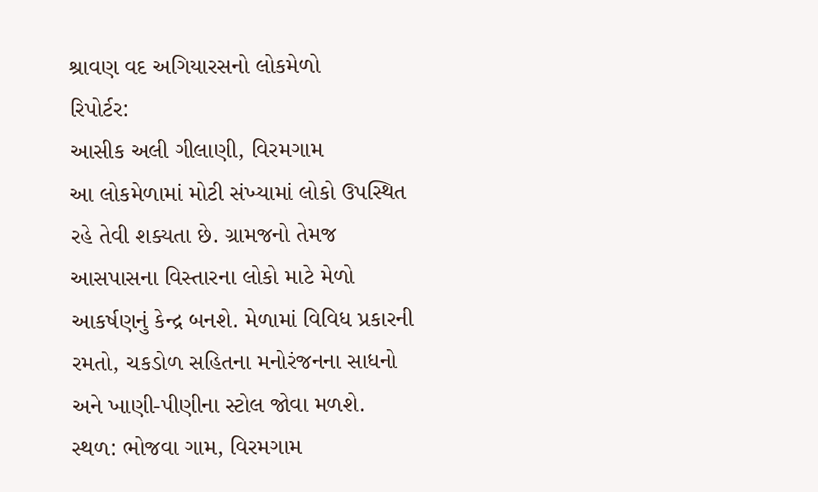શ્રાવણ વદ અગિયારસનો લોકમેળો
રિપોર્ટર:
આસીક અલી ગીલાણી, વિરમગામ
આ લોકમેળામાં મોટી સંખ્યામાં લોકો ઉપસ્થિત રહે તેવી શક્યતા છે. ગ્રામજનો તેમજ આસપાસના વિસ્તારના લોકો માટે મેળો આકર્ષણનું કેન્દ્ર બનશે. મેળામાં વિવિધ પ્રકારની રમતો, ચકડોળ સહિતના મનોરંજનના સાધનો અને ખાણી-પીણીના સ્ટોલ જોવા મળશે.
સ્થળ: ભોજવા ગામ, વિરમગામ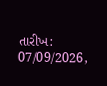તારીખ: 07/09/2026,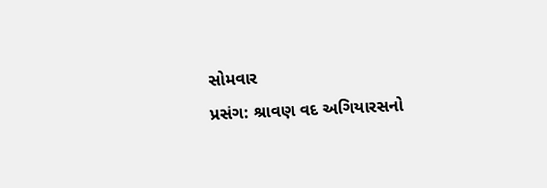સોમવાર
પ્રસંગ: શ્રાવણ વદ અગિયારસનો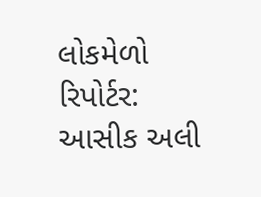લોકમેળો
રિપોર્ટર:
આસીક અલી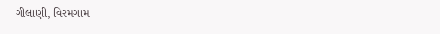ગીલાણી, વિરમગામ